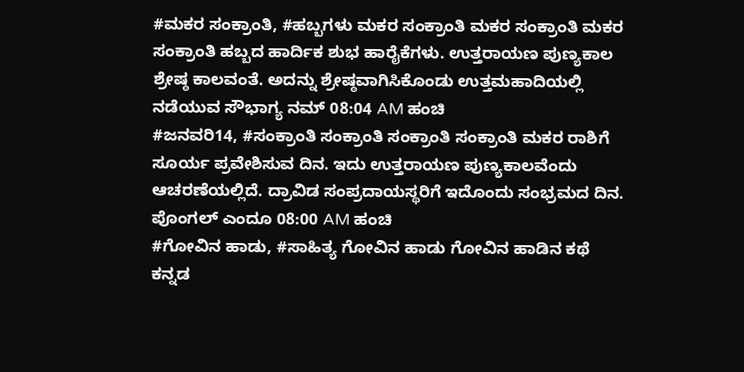#ಮಕರ ಸಂಕ್ರಾಂತಿ, #ಹಬ್ಬಗಳು ಮಕರ ಸಂಕ್ರಾಂತಿ ಮಕರ ಸಂಕ್ರಾಂತಿ ಮಕರ ಸಂಕ್ರಾಂತಿ ಹಬ್ಬದ ಹಾರ್ದಿಕ ಶುಭ ಹಾರೈಕೆಗಳು. ಉತ್ತರಾಯಣ ಪುಣ್ಯಕಾಲ ಶ್ರೇಷ್ಠ ಕಾಲವಂತೆ. ಅದನ್ನು ಶ್ರೇಷ್ಠವಾಗಿಸಿಕೊಂಡು ಉತ್ತಮಹಾದಿಯಲ್ಲಿ ನಡೆಯುವ ಸೌಭಾಗ್ಯ ನಮ್ 08:04 AM ಹಂಚಿ
#ಜನವರಿ14, #ಸಂಕ್ರಾಂತಿ ಸಂಕ್ರಾಂತಿ ಸಂಕ್ರಾಂತಿ ಸಂಕ್ರಾಂತಿ ಮಕರ ರಾಶಿಗೆ ಸೂರ್ಯ ಪ್ರವೇಶಿಸುವ ದಿನ. ಇದು ಉತ್ತರಾಯಣ ಪುಣ್ಯಕಾಲವೆಂದು ಆಚರಣೆಯಲ್ಲಿದೆ. ದ್ರಾವಿಡ ಸಂಪ್ರದಾಯಸ್ಥರಿಗೆ ಇದೊಂದು ಸಂಭ್ರಮದ ದಿನ. ಪೊಂಗಲ್ ಎಂದೂ 08:00 AM ಹಂಚಿ
#ಗೋವಿನ ಹಾಡು, #ಸಾಹಿತ್ಯ ಗೋವಿನ ಹಾಡು ಗೋವಿನ ಹಾಡಿನ ಕಥೆ ಕನ್ನಡ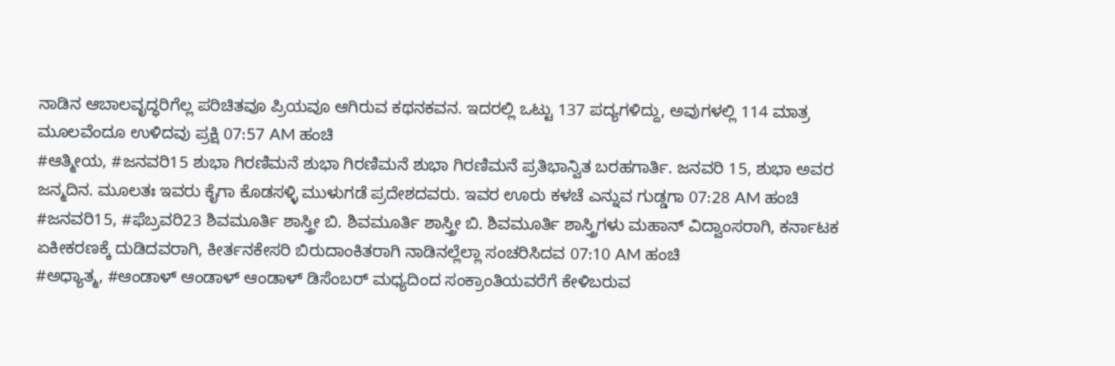ನಾಡಿನ ಆಬಾಲವೃದ್ಧರಿಗೆಲ್ಲ ಪರಿಚಿತವೂ ಪ್ರಿಯವೂ ಆಗಿರುವ ಕಥನಕವನ. ಇದರಲ್ಲಿ ಒಟ್ಟು 137 ಪದ್ಯಗಳಿದ್ದು, ಅವುಗಳಲ್ಲಿ 114 ಮಾತ್ರ ಮೂಲವೆಂದೂ ಉಳಿದವು ಪ್ರಕ್ಷಿ 07:57 AM ಹಂಚಿ
#ಆತ್ಮೀಯ, #ಜನವರಿ15 ಶುಭಾ ಗಿರಣಿಮನೆ ಶುಭಾ ಗಿರಣಿಮನೆ ಶುಭಾ ಗಿರಣಿಮನೆ ಪ್ರತಿಭಾನ್ವಿತ ಬರಹಗಾರ್ತಿ. ಜನವರಿ 15, ಶುಭಾ ಅವರ ಜನ್ಮದಿನ. ಮೂಲತಃ ಇವರು ಕೈಗಾ ಕೊಡಸಳ್ಳಿ ಮುಳುಗಡೆ ಪ್ರದೇಶದವರು. ಇವರ ಊರು ಕಳಚೆ ಎನ್ನುವ ಗುಡ್ಡಗಾ 07:28 AM ಹಂಚಿ
#ಜನವರಿ15, #ಫೆಬ್ರವರಿ23 ಶಿವಮೂರ್ತಿ ಶಾಸ್ತ್ರೀ ಬಿ. ಶಿವಮೂರ್ತಿ ಶಾಸ್ತ್ರೀ ಬಿ. ಶಿವಮೂರ್ತಿ ಶಾಸ್ತ್ರಿಗಳು ಮಹಾನ್ ವಿದ್ವಾಂಸರಾಗಿ, ಕರ್ನಾಟಕ ಏಕೀಕರಣಕ್ಕೆ ದುಡಿದವರಾಗಿ, ಕೀರ್ತನಕೇಸರಿ ಬಿರುದಾಂಕಿತರಾಗಿ ನಾಡಿನಲ್ಲೆಲ್ಲಾ ಸಂಚರಿಸಿದವ 07:10 AM ಹಂಚಿ
#ಅಧ್ಯಾತ್ಮ, #ಆಂಡಾಳ್ ಆಂಡಾಳ್ ಆಂಡಾಳ್ ಡಿಸೆಂಬರ್ ಮಧ್ಯದಿಂದ ಸಂಕ್ರಾಂತಿಯವರೆಗೆ ಕೇಳಿಬರುವ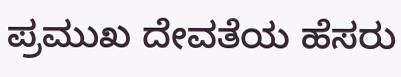ಪ್ರಮುಖ ದೇವತೆಯ ಹೆಸರು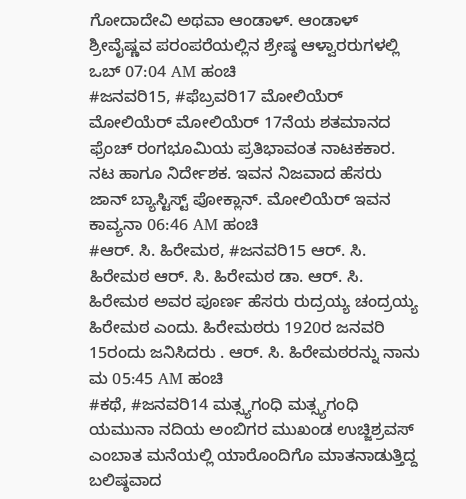ಗೋದಾದೇವಿ ಅಥವಾ ಆಂಡಾಳ್. ಆಂಡಾಳ್ ಶ್ರೀವೈಷ್ಣವ ಪರಂಪರೆಯಲ್ಲಿನ ಶ್ರೇಷ್ಠ ಆಳ್ವಾರರುಗಳಲ್ಲಿ ಒಬ್ 07:04 AM ಹಂಚಿ
#ಜನವರಿ15, #ಫೆಬ್ರವರಿ17 ಮೋಲಿಯೆರ್ ಮೋಲಿಯೆರ್ ಮೋಲಿಯೆರ್ 17ನೆಯ ಶತಮಾನದ ಫ್ರೆಂಚ್ ರಂಗಭೂಮಿಯ ಪ್ರತಿಭಾವಂತ ನಾಟಕಕಾರ. ನಟ ಹಾಗೂ ನಿರ್ದೇಶಕ. ಇವನ ನಿಜವಾದ ಹೆಸರು ಜಾನ್ ಬ್ಯಾಸ್ಟಿಸ್ಟ್ ಪೋಕ್ಲಾನ್. ಮೋಲಿಯೆರ್ ಇವನ ಕಾವ್ಯನಾ 06:46 AM ಹಂಚಿ
#ಆರ್. ಸಿ. ಹಿರೇಮಠ, #ಜನವರಿ15 ಆರ್. ಸಿ. ಹಿರೇಮಠ ಆರ್. ಸಿ. ಹಿರೇಮಠ ಡಾ. ಆರ್. ಸಿ. ಹಿರೇಮಠ ಅವರ ಪೂರ್ಣ ಹೆಸರು ರುದ್ರಯ್ಯ ಚಂದ್ರಯ್ಯ ಹಿರೇಮಠ ಎಂದು. ಹಿರೇಮಠರು 1920ರ ಜನವರಿ 15ರಂದು ಜನಿಸಿದರು . ಆರ್. ಸಿ. ಹಿರೇಮಠರನ್ನು ನಾನು ಮ 05:45 AM ಹಂಚಿ
#ಕಥೆ, #ಜನವರಿ14 ಮತ್ಸ್ಯಗಂಧಿ ಮತ್ಸ್ಯಗಂಧಿ ಯಮುನಾ ನದಿಯ ಅಂಬಿಗರ ಮುಖಂಡ ಉಚ್ಜಿಶ್ರವಸ್ ಎಂಬಾತ ಮನೆಯಲ್ಲಿ ಯಾರೊಂದಿಗೊ ಮಾತನಾಡುತ್ತಿದ್ದ ಬಲಿಷ್ಠವಾದ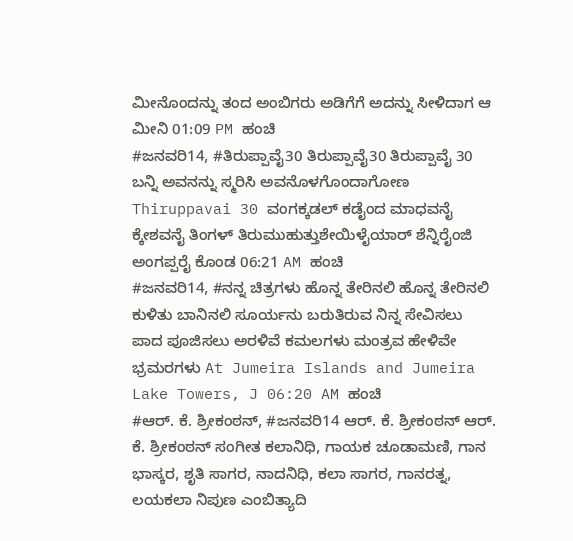ಮೀನೊಂದನ್ನು ತಂದ ಅಂಬಿಗರು ಅಡಿಗೆಗೆ ಅದನ್ನು ಸೀಳಿದಾಗ ಆ ಮೀನಿ 01:09 PM ಹಂಚಿ
#ಜನವರಿ14, #ತಿರುಪ್ಪಾವೈ30 ತಿರುಪ್ಪಾವೈ30 ತಿರುಪ್ಪಾವೈ 30 ಬನ್ನಿ ಅವನನ್ನು ಸ್ಮರಿಸಿ ಅವನೊಳಗೊಂದಾಗೋಣ Thiruppavai 30 ವಂಗಕ್ಕಡಲ್ ಕಡೈಂದ ಮಾಧವನೈ ಕ್ಕೇಶವನೈ ತಿಂಗಳ್ ತಿರುಮುಹುತ್ತುಶೇಯಿಳೈಯಾರ್ ಶೆನ್ನಿರೈಂಜಿ ಅಂಗಪ್ಪರೈ ಕೊಂಡ 06:21 AM ಹಂಚಿ
#ಜನವರಿ14, #ನನ್ನ ಚಿತ್ರಗಳು ಹೊನ್ನ ತೇರಿನಲಿ ಹೊನ್ನ ತೇರಿನಲಿ ಕುಳಿತು ಬಾನಿನಲಿ ಸೂರ್ಯನು ಬರುತಿರುವ ನಿನ್ನ ಸೇವಿಸಲು ಪಾದ ಪೂಜಿಸಲು ಅರಳಿವೆ ಕಮಲಗಳು ಮಂತ್ರವ ಹೇಳಿವೇ ಭ್ರಮರಗಳು At Jumeira Islands and Jumeira Lake Towers, J 06:20 AM ಹಂಚಿ
#ಆರ್. ಕೆ. ಶ್ರೀಕಂಠನ್, #ಜನವರಿ14 ಆರ್. ಕೆ. ಶ್ರೀಕಂಠನ್ ಆರ್. ಕೆ. ಶ್ರೀಕಂಠನ್ ಸಂಗೀತ ಕಲಾನಿಧಿ, ಗಾಯಕ ಚೂಡಾಮಣಿ, ಗಾನ ಭಾಸ್ಕರ, ಶೃತಿ ಸಾಗರ, ನಾದನಿಧಿ, ಕಲಾ ಸಾಗರ, ಗಾನರತ್ನ, ಲಯಕಲಾ ನಿಪುಣ ಎಂಬಿತ್ಯಾದಿ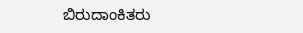ಬಿರುದಾಂಕಿತರು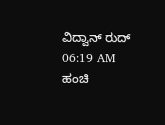ವಿದ್ವಾನ್ ರುದ್ 06:19 AM ಹಂಚಿ